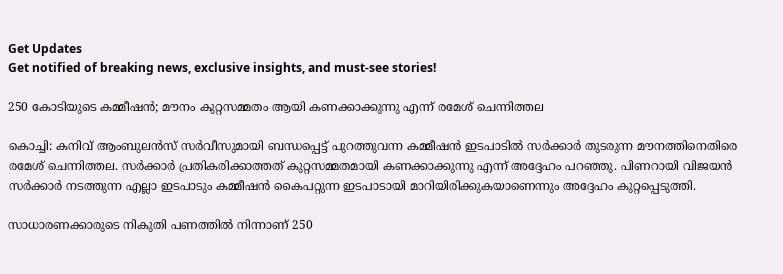Get Updates
Get notified of breaking news, exclusive insights, and must-see stories!

250 കോടിയുടെ കമ്മീഷന്‍; മൗനം കുറ്റസമ്മതം ആയി കണക്കാക്കുന്നു എന്ന് രമേശ് ചെന്നിത്തല

കൊച്ചി: കനിവ് ആംബുലന്‍സ് സര്‍വീസുമായി ബന്ധപ്പെട്ട് പുറത്തുവന്ന കമ്മീഷന്‍ ഇടപാടില്‍ സര്‍ക്കാര്‍ തുടരുന്ന മൗനത്തിനെതിരെ രമേശ് ചെന്നിത്തല. സര്‍ക്കാര്‍ പ്രതികരിക്കാത്തത് കുറ്റസമ്മതമായി കണക്കാക്കുന്നു എന്ന് അദ്ദേഹം പറഞ്ഞു. പിണറായി വിജയന്‍ സര്‍ക്കാര്‍ നടത്തുന്ന എല്ലാ ഇടപാടും കമ്മീഷന്‍ കൈപറ്റുന്ന ഇടപാടായി മാറിയിരിക്കുകയാണെന്നും അദ്ദേഹം കുറ്റപ്പെടുത്തി.

സാധാരണക്കാരുടെ നികുതി പണത്തില്‍ നിന്നാണ് 250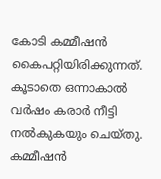കോടി കമ്മീഷന്‍ കൈപറ്റിയിരിക്കുന്നത്. കൂടാതെ ഒന്നാകാല്‍ വര്‍ഷം കരാര്‍ നീട്ടി നല്‍കുകയും ചെയ്തു. കമ്മീഷന്‍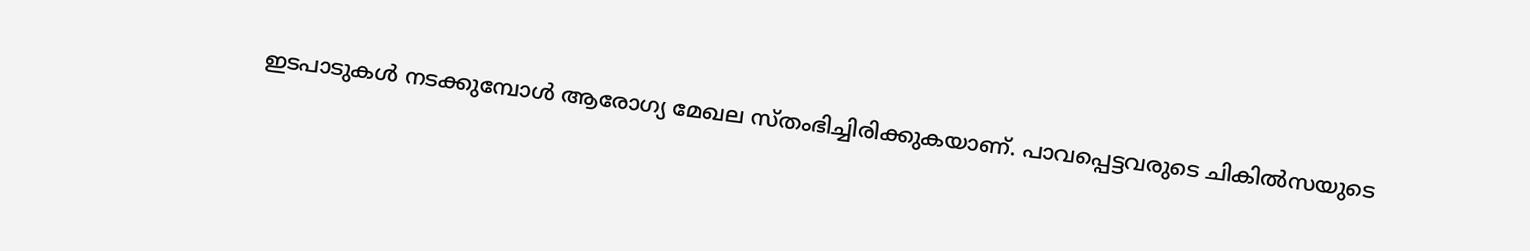ഇടപാടുകള്‍ നടക്കുമ്പോള്‍ ആരോഗ്യ മേഖല സ്തംഭിച്ചിരിക്കുകയാണ്. പാവപ്പെട്ടവരുടെ ചികില്‍സയുടെ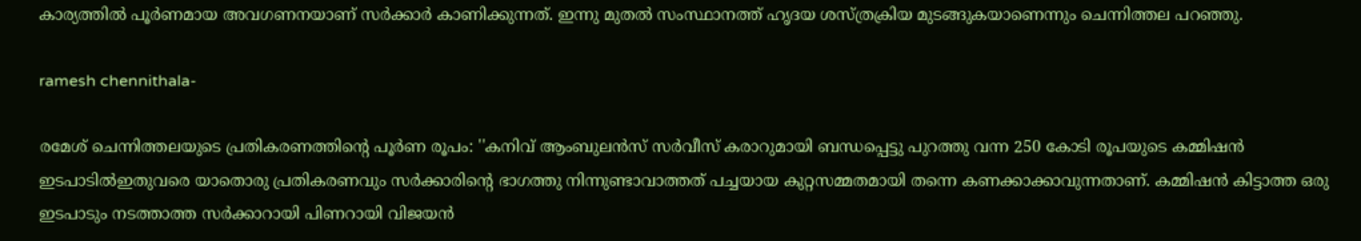കാര്യത്തില്‍ പൂര്‍ണമായ അവഗണനയാണ് സര്‍ക്കാര്‍ കാണിക്കുന്നത്. ഇന്നു മുതല്‍ സംസ്ഥാനത്ത് ഹൃദയ ശസ്ത്രക്രിയ മുടങ്ങുകയാണെന്നും ചെന്നിത്തല പറഞ്ഞു.

ramesh chennithala-

രമേശ് ചെന്നിത്തലയുടെ പ്രതികരണത്തിന്റെ പൂര്‍ണ രൂപം: ''കനിവ് ആംബുലന്‍സ് സര്‍വീസ് കരാറുമായി ബന്ധപ്പെട്ടു പുറത്തു വന്ന 250 കോടി രൂപയുടെ കമ്മിഷന്‍ ഇടപാടില്‍ഇതുവരെ യാതൊരു പ്രതികരണവും സര്‍ക്കാരിന്റെ ഭാഗത്തു നിന്നുണ്ടാവാത്തത് പച്ചയായ കുറ്റസമ്മതമായി തന്നെ കണക്കാക്കാവുന്നതാണ്. കമ്മിഷന്‍ കിട്ടാത്ത ഒരു ഇടപാടും നടത്താത്ത സര്‍ക്കാറായി പിണറായി വിജയന്‍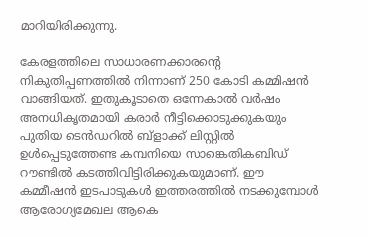മാറിയിരിക്കുന്നു.

കേരളത്തിലെ സാധാരണക്കാരന്റെ നികുതിപ്പണത്തില്‍ നിന്നാണ് 250 കോടി കമ്മിഷന്‍ വാങ്ങിയത്. ഇതുകൂടാതെ ഒന്നേകാല്‍ വര്‍ഷം അനധികൃതമായി കരാര്‍ നീട്ടിക്കൊടുക്കുകയും പുതിയ ടെന്‍ഡറില്‍ ബ്ളാക്ക് ലിസ്റ്റില്‍ ഉള്‍പ്പെടുത്തേണ്ട കമ്പനിയെ സാങ്കെതികബിഡ് റൗണ്ടില്‍ കടത്തിവിട്ടിരിക്കുകയുമാണ്. ഈ കമ്മീഷന്‍ ഇടപാടുകള്‍ ഇത്തരത്തില്‍ നടക്കുമ്പോള്‍ ആരോഗ്യമേഖല ആകെ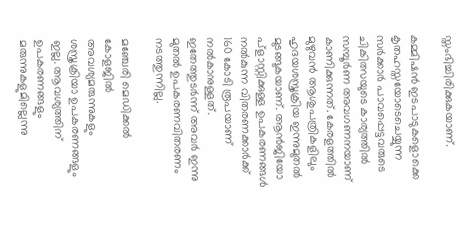സ്തംഭിച്ചിരിക്കുകയാണ്.

കമ്മിഷന്‍ ഇടപാടുകളൊക്കെ കൃതഹസ്തയോടെചെയ്യുന്ന സര്‍ക്കാര്‍ പാവപ്പെട്ടവരുടെ ചികിത്സയുടെ കാര്യത്തില്‍ സമ്പൂര്‍ണ അവഗണനയാണ് കാണിക്കുന്നത്. കേരളത്തില്‍ മുഴുവന്‍ ആശുപത്രികളിലും ഹൃദയശസ്ത്രക്രിയ ഇന്നുമുതല്‍ മുടങ്ങുകയാണ്. ആന്‍ജിയോ പ്ളാസ്റ്റിക്കുള്ള ഉപകരണങ്ങള്‍ നല്‍കുന്ന വിതരണക്കാര്‍ക്ക് 160 കോടി രൂപയാണ് നല്‍കാനുള്ളത്. ഇതേത്തുടര്‍ന്ന് അവര്‍ ഇന്നു മുതല്‍ ഉപകരണവിതരണം നടത്തുന്നില്ല.

മഞ്ചേരി മെഡിക്കല്‍ കോളജില്‍ അവശ്യമരുന്നുകളും ശസ്ത്രക്രിയാ ഉപകരണങ്ങളും ഇല്ല. ആവശ്യത്തിന് ഉപകരണങ്ങളും മരുന്നുകളുമില്ലെന്നു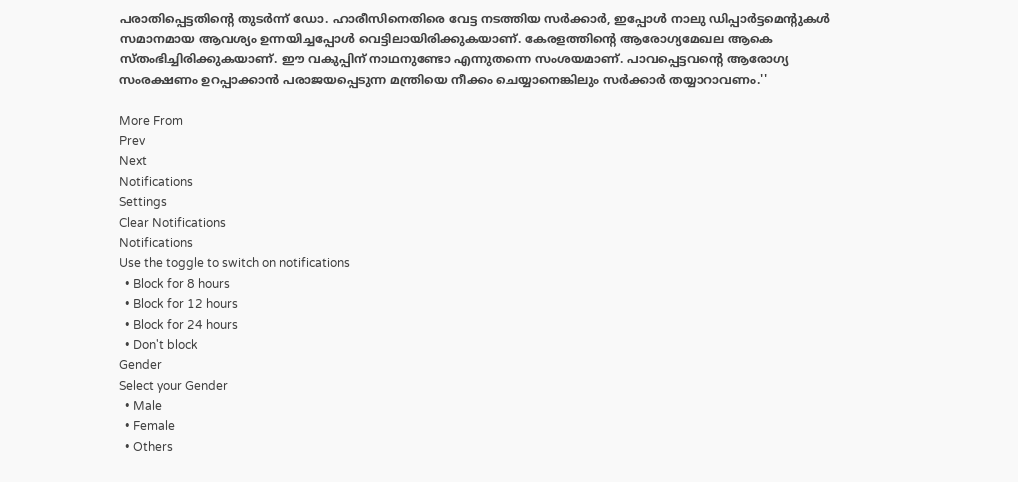പരാതിപ്പെട്ടതിന്റെ തുടര്‍ന്ന് ഡോ. ഹാരീസിനെതിരെ വേട്ട നടത്തിയ സര്‍ക്കാര്‍, ഇപ്പോള്‍ നാലു ഡിപ്പാര്‍ട്ടമെന്റുകള്‍ സമാനമായ ആവശ്യം ഉന്നയിച്ചപ്പോള്‍ വെട്ടിലായിരിക്കുകയാണ്. കേരളത്തിന്റെ ആരോഗ്യമേഖല ആകെ സ്തംഭിച്ചിരിക്കുകയാണ്. ഈ വകുപ്പിന് നാഥനുണ്ടോ എന്നുതന്നെ സംശയമാണ്. പാവപ്പെട്ടവന്റെ ആരോഗ്യ സംരക്ഷണം ഉറപ്പാക്കാന്‍ പരാജയപ്പെടുന്ന മന്ത്രിയെ നീക്കം ചെയ്യാനെങ്കിലും സര്‍ക്കാര്‍ തയ്യാറാവണം.''

More From
Prev
Next
Notifications
Settings
Clear Notifications
Notifications
Use the toggle to switch on notifications
  • Block for 8 hours
  • Block for 12 hours
  • Block for 24 hours
  • Don't block
Gender
Select your Gender
  • Male
  • Female
  • Others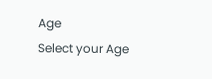Age
Select your Age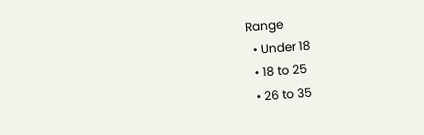Range
  • Under 18
  • 18 to 25
  • 26 to 35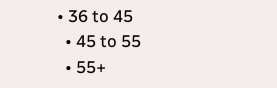• 36 to 45
  • 45 to 55
  • 55+